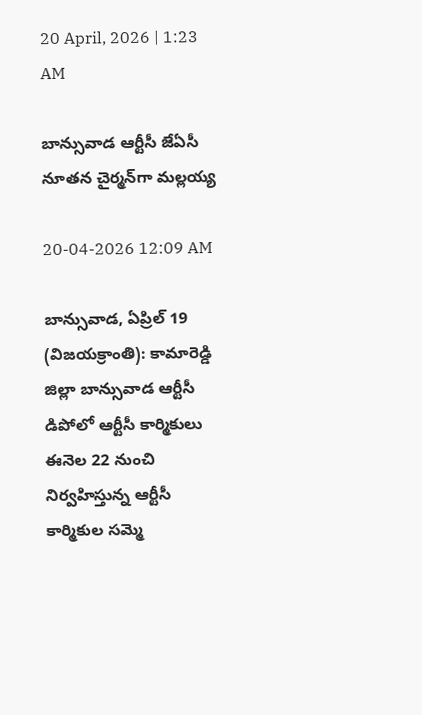20 April, 2026 | 1:23 AM

బాన్సువాడ ఆర్టీసీ జేఏసీ నూతన చైర్మన్‌గా మల్లయ్య

20-04-2026 12:09 AM

బాన్సువాడ, ఏప్రిల్ 19 (విజయక్రాంతి): కామారెడ్డి జిల్లా బాన్సువాడ ఆర్టీసీ డిపోలో ఆర్టీసీ కార్మికులు ఈనెల 22 నుంచి నిర్వహిస్తున్న ఆర్టీసీ కార్మికుల సమ్మె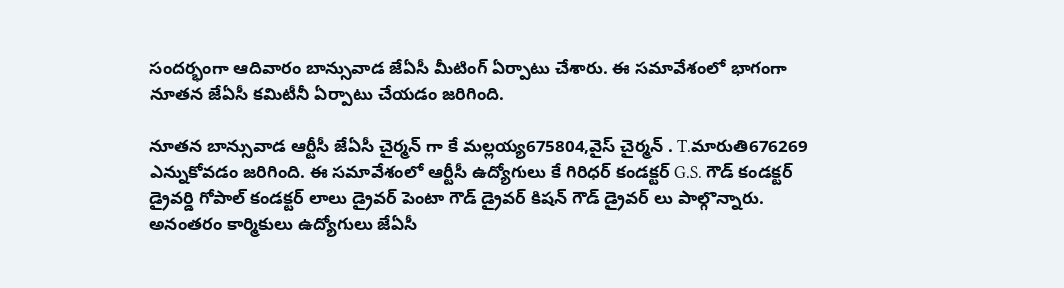సందర్భంగా ఆదివారం బాన్సువాడ జేఏసీ మీటింగ్ ఏర్పాటు చేశారు. ఈ సమావేశంలో భాగంగా నూతన జేఏసీ కమిటీనీ ఏర్పాటు చేయడం జరిగింది.

నూతన బాన్సువాడ ఆర్టీసీ జేఏసీ చైర్మన్ గా కే మల్లయ్య675804,వైస్ చైర్మన్ . T.మారుతి676269 ఎన్నుకోవడం జరిగింది. ఈ సమావేశంలో ఆర్టీసీ ఉద్యోగులు కే గిరిధర్ కండక్టర్ G.S. గౌడ్ కండక్టర్ డ్రైవర్డి గోపాల్ కండక్టర్ లాలు డ్రైవర్ పెంటా గౌడ్ డ్రైవర్ కిషన్ గౌడ్ డ్రైవర్ లు పాల్గొన్నారు. అనంతరం కార్మికులు ఉద్యోగులు జేఏసీ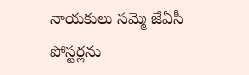నాయకులు సమ్మె జేఏసీ పోస్టర్లను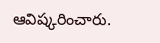ఆవిష్కరించారు.